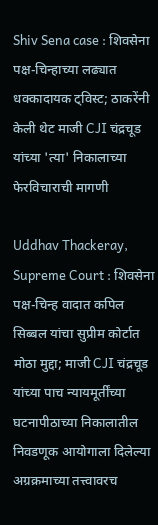Shiv Sena case : शिवसेना पक्ष-चिन्हाच्या लढ्यात धक्कादायक ट्विस्ट; ठाकरेंनी केली थेट माजी CJI चंद्रचूड यांच्या 'त्या' निकालाच्या फेरविचाराची मागणी

Uddhav Thackeray, Supreme Court : शिवसेना पक्ष-चिन्ह वादात कपिल सिब्बल यांचा सुप्रीम कोर्टात मोठा मुद्दा; माजी CJI चंद्रचूड यांच्या पाच न्यायमूर्तींच्या घटनापीठाच्या निकालातील निवडणूक आयोगाला दिलेल्या अग्रक्रमाच्या तत्त्वावरच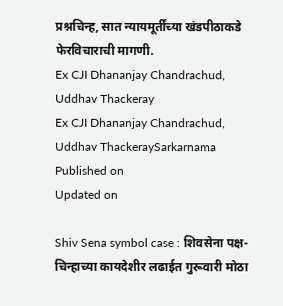प्रश्नचिन्ह, सात न्यायमूर्तींच्या खंडपीठाकडे फेरविचाराची मागणी.
Ex CJI Dhananjay Chandrachud, Uddhav Thackeray
Ex CJI Dhananjay Chandrachud, Uddhav ThackeraySarkarnama
Published on
Updated on

Shiv Sena symbol case : शिवसेना पक्ष-चिन्हाच्या कायदेशीर लढाईत गुरूवारी मोठा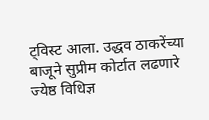ट्विस्ट आला. उद्धव ठाकरेंच्या बाजूने सुप्रीम कोर्टात लढणारे ज्येष्ठ विधिज्ञ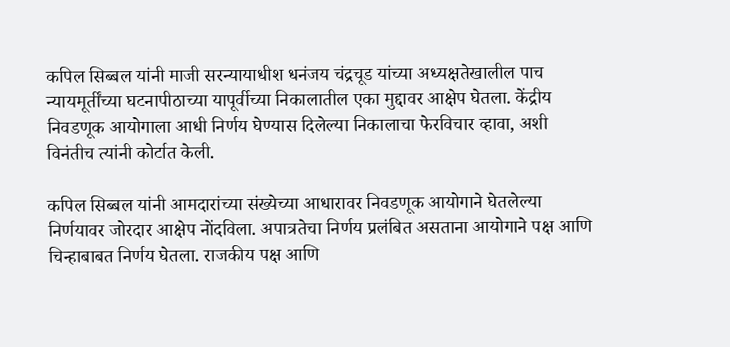कपिल सिब्बल यांनी माजी सरन्यायाधीश धनंजय चंद्रचूड यांच्या अध्यक्षतेखालील पाच न्यायमूर्तींच्या घटनापीठाच्या यापूर्वीच्या निकालातील एका मुद्दावर आक्षेप घेतला. केंद्रीय निवडणूक आयोगाला आधी निर्णय घेण्यास दिलेल्या निकालाचा फेरविचार व्हावा, अशी विनंतीच त्यांनी कोर्टात केली.

कपिल सिब्बल यांनी आमदारांच्या संख्येच्या आधारावर निवडणूक आयोगाने घेतलेल्या निर्णयावर जोरदार आक्षेप नोंदविला. अपात्रतेचा निर्णय प्रलंबित असताना आयोगाने पक्ष आणि चिन्हाबाबत निर्णय घेतला. राजकीय पक्ष आणि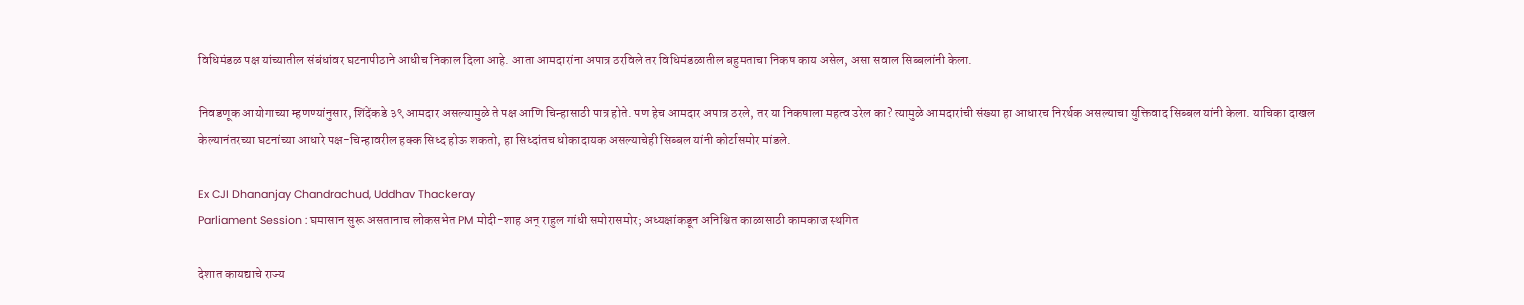विधिमंडळ पक्ष यांच्यातील संबंधांवर घटनापीठाने आधीच निकाल दिला आहे. आता आमदारांना अपात्र ठरविले तर विधिमंडळातील बहुमताचा निकष काय असेल, असा सवाल सिब्बलांनी केला.

निवडणूक आयोगाच्या म्हणण्यांनुसार, शिंदेंकडे ३९ आमदार असल्यामुळे ते पक्ष आणि चिन्हासाठी पात्र होते. पण हेच आमदार अपात्र ठरले, तर या निकषाला महत्व उरेल का? त्यामुळे आमदारांची संख्या हा आधारच निरर्थक असल्याचा युक्तिवाद सिब्बल यांनी केला. याचिका दाखल केल्यानंतरच्या घटनांच्या आधारे पक्ष-चिन्हावरील हक्क सिध्द होऊ शकतो, हा सिध्दांतच धोकादायक असल्याचेही सिब्बल यांनी कोर्टासमोर मांडले.

Ex CJI Dhananjay Chandrachud, Uddhav Thackeray
Parliament Session : घमासान सुरू असतानाच लोकसभेत PM मोदी-शाह अन् राहुल गांधी समोरासमोर; अध्यक्षांकडून अनिश्चित काळासाठी कामकाज स्थगित

देशात कायद्याचे राज्य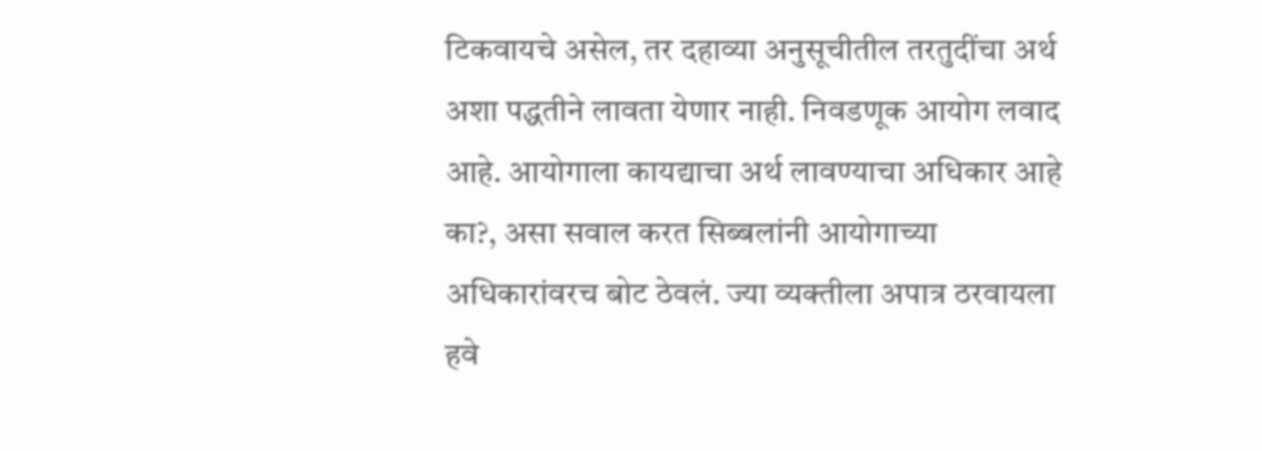टिकवायचे असेल, तर दहाव्या अनुसूचीतील तरतुदींचा अर्थ अशा पद्धतीने लावता येणार नाही. निवडणूक आयोग लवाद आहे. आयोगाला कायद्याचा अर्थ लावण्याचा अधिकार आहे का?, असा सवाल करत सिब्बलांनी आयोगाच्या अधिकारांवरच बोट ठेवलं. ज्या व्यक्तीला अपात्र ठरवायला हवे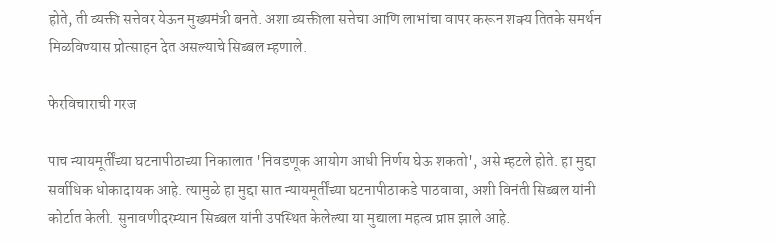होते, ती व्यक्ती सत्तेवर येऊन मुख्यमंत्री बनते. अशा व्यक्तीला सत्तेचा आणि लाभांचा वापर करून शक्य तितके समर्थन मिळविण्यास प्रोत्साहन देत असल्याचे सिब्बल म्हणाले.

फेरविचाराची गरज

पाच न्यायमूर्तींच्या घटनापीठाच्या निकालात 'निवडणूक आयोग आधी निर्णय घेऊ शकतो', असे म्हटले होते. हा मुद्दा सर्वाधिक धोकादायक आहे. त्यामुळे हा मुद्दा सात न्यायमूर्तींच्या घटनापीठाकडे पाठवावा, अशी विनंती सिब्बल यांनी कोर्टात केली. सुनावणीदरम्यान सिब्बल यांनी उपस्थित केलेल्या या मुद्याला महत्व प्राप्त झाले आहे.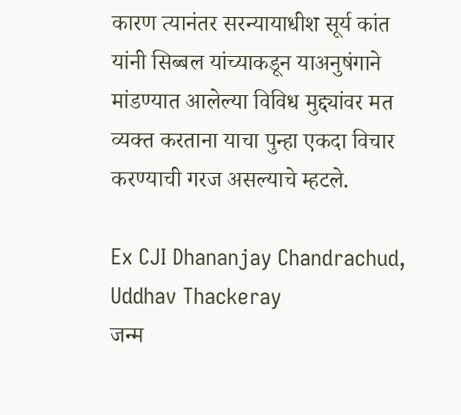कारण त्यानंतर सरन्यायाधीश सूर्य कांत यांनी सिब्बल यांच्याकडून याअनुषंगाने मांडण्यात आलेल्या विविध मुद्द्यांवर मत व्यक्त करताना याचा पुन्हा एकदा विचार करण्याची गरज असल्याचे म्हटले.

Ex CJI Dhananjay Chandrachud, Uddhav Thackeray
जन्म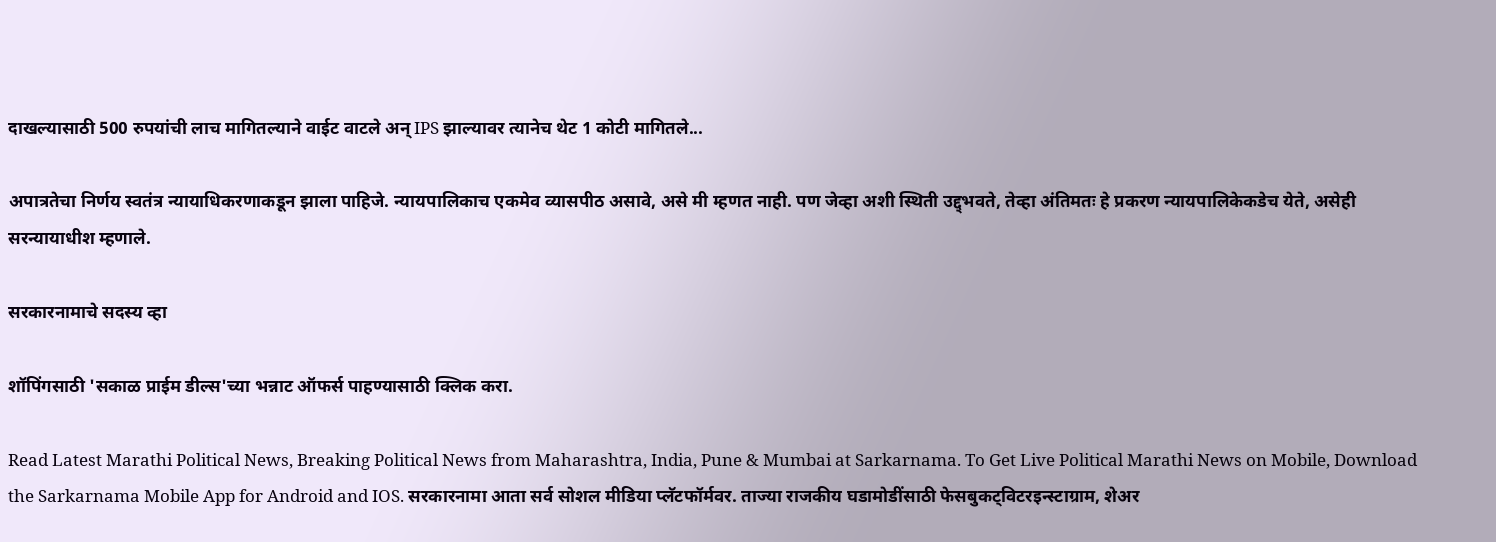दाखल्यासाठी 500 रुपयांची लाच मागितल्याने वाईट वाटले अन् IPS झाल्यावर त्यानेच थेट 1 कोटी मागितले...

अपात्रतेचा निर्णय स्वतंत्र न्यायाधिकरणाकडून झाला पाहिजे. न्यायपालिकाच एकमेव व्यासपीठ असावे, असे मी म्हणत नाही. पण जेव्हा अशी स्थिती उद्द्भवते, तेव्हा अंतिमतः हे प्रकरण न्यायपालिकेकडेच येते, असेही सरन्यायाधीश म्हणाले.

सरकारनामाचे सदस्य व्हा

शॉपिंगसाठी 'सकाळ प्राईम डील्स'च्या भन्नाट ऑफर्स पाहण्यासाठी क्लिक करा.

Read Latest Marathi Political News, Breaking Political News from Maharashtra, India, Pune & Mumbai at Sarkarnama. To Get Live Political Marathi News on Mobile, Download the Sarkarnama Mobile App for Android and IOS. सरकारनामा आता सर्व सोशल मीडिया प्लॅटफॉर्मवर. ताज्या राजकीय घडामोडींसाठी फेसबुकट्विटरइन्स्टाग्राम, शेअर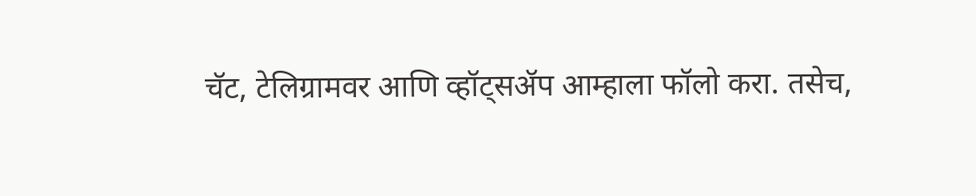चॅट, टेलिग्रामवर आणि व्हॉट्सॲप आम्हाला फॉलो करा. तसेच,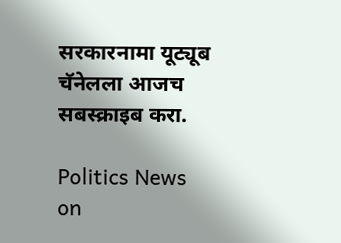सरकारनामा यूट्यूब चॅनेलला आजच सबस्क्राइब करा.

Politics News on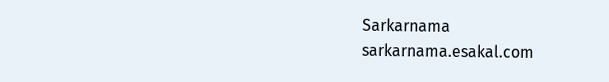Sarkarnama
sarkarnama.esakal.com